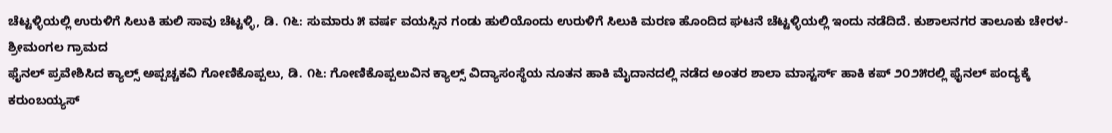ಚೆಟ್ಟಳ್ಳಿಯಲ್ಲಿ ಉರುಳಿಗೆ ಸಿಲುಕಿ ಹುಲಿ ಸಾವು ಚೆಟ್ಟಳ್ಳಿ, ಡಿ. ೧೬: ಸುಮಾರು ೫ ವರ್ಷ ವಯಸ್ಸಿನ ಗಂಡು ಹುಲಿಯೊಂದು ಉರುಳಿಗೆ ಸಿಲುಕಿ ಮರಣ ಹೊಂದಿದ ಘಟನೆ ಚೆಟ್ಟಳ್ಳಿಯಲ್ಲಿ ಇಂದು ನಡೆದಿದೆ. ಕುಶಾಲನಗರ ತಾಲೂಕು ಚೇರಳ-ಶ್ರೀಮಂಗಲ ಗ್ರಾಮದ
ಫೈನಲ್ ಪ್ರವೇಶಿಸಿದ ಕ್ಯಾಲ್ಸ್ ಅಪ್ಪಚ್ಚಕವಿ ಗೋಣಿಕೊಪ್ಪಲು, ಡಿ. ೧೬: ಗೋಣಿಕೊಪ್ಪಲುವಿನ ಕ್ಯಾಲ್ಸ್ ವಿದ್ಯಾಸಂಸ್ಥೆಯ ನೂತನ ಹಾಕಿ ಮೈದಾನದಲ್ಲಿ ನಡೆದ ಅಂತರ ಶಾಲಾ ಮಾಸ್ಟರ್ಸ್ ಹಾಕಿ ಕಪ್ ೨೦೨೫ರಲ್ಲಿ ಫೈನಲ್ ಪಂದ್ಯಕ್ಕೆ ಕರುಂಬಯ್ಯಸ್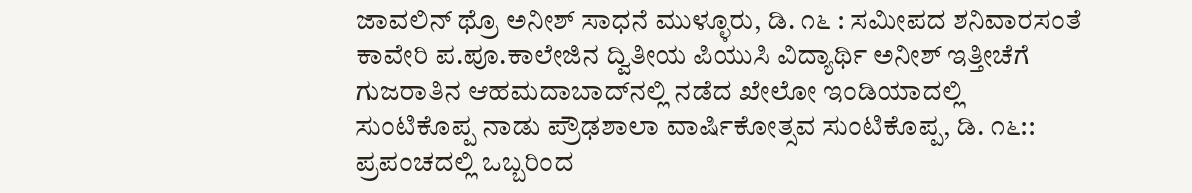ಜಾವಲಿನ್ ಥ್ರೊ ಅನೀಶ್ ಸಾಧನೆ ಮುಳ್ಳೂರು, ಡಿ. ೧೬ : ಸಮೀಪದ ಶನಿವಾರಸಂತೆ ಕಾವೇರಿ ಪ.ಪೂ.ಕಾಲೇಜಿನ ದ್ವಿತೀಯ ಪಿಯುಸಿ ವಿದ್ಯಾರ್ಥಿ ಅನೀಶ್ ಇತ್ತೀಚೆಗೆ ಗುಜರಾತಿನ ಆಹಮದಾಬಾದ್‌ನಲ್ಲಿ ನಡೆದ ಖೇಲೋ ಇಂಡಿಯಾದಲ್ಲಿ
ಸುಂಟಿಕೊಪ್ಪ ನಾಡು ಪ್ರೌಢಶಾಲಾ ವಾರ್ಷಿಕೋತ್ಸವ ಸುಂಟಿಕೊಪ್ಪ, ಡಿ. ೧೬:: ಪ್ರಪಂಚದಲ್ಲಿ ಒಬ್ಬರಿಂದ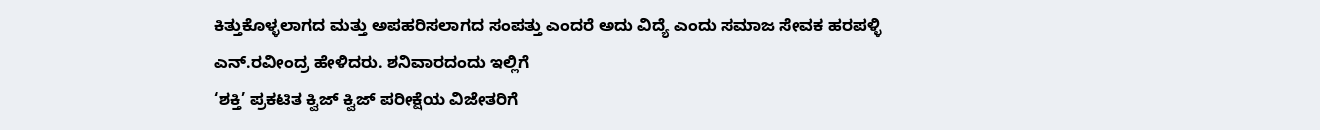ಕಿತ್ತುಕೊಳ್ಳಲಾಗದ ಮತ್ತು ಅಪಹರಿಸಲಾಗದ ಸಂಪತ್ತು ಎಂದರೆ ಅದು ವಿದ್ಯೆ ಎಂದು ಸಮಾಜ ಸೇವಕ ಹರಪಳ್ಳಿ ಎನ್.ರವೀಂದ್ರ ಹೇಳಿದರು. ಶನಿವಾರದಂದು ಇಲ್ಲಿಗೆ
‘ಶಕ್ತಿ’ ಪ್ರಕಟಿತ ಕ್ವಿಜ್ ಕ್ವಿಜ್ ಪರೀಕ್ಷೆಯ ವಿಜೇತರಿಗೆ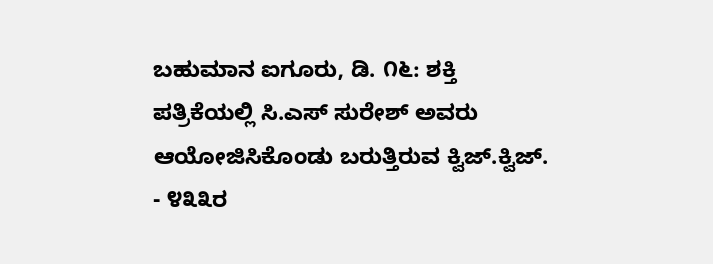ಬಹುಮಾನ ಐಗೂರು, ಡಿ. ೧೬: ಶಕ್ತಿ ಪತ್ರಿಕೆಯಲ್ಲಿ ಸಿ.ಎಸ್ ಸುರೇಶ್ ಅವರು ಆಯೋಜಿಸಿಕೊಂಡು ಬರುತ್ತಿರುವ ಕ್ವಿಜ್.ಕ್ವಿಜ್. - ೪೩೩ರ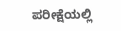ಪರೀಕ್ಷೆಯಲ್ಲಿ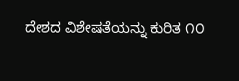ದೇಶದ ವಿಶೇಷತೆಯನ್ನು ಕುರಿತ ೧೦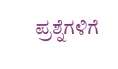ಪ್ರಶ್ನೆಗಳಿಗೆ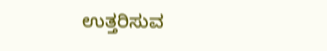ಉತ್ತರಿಸುವ